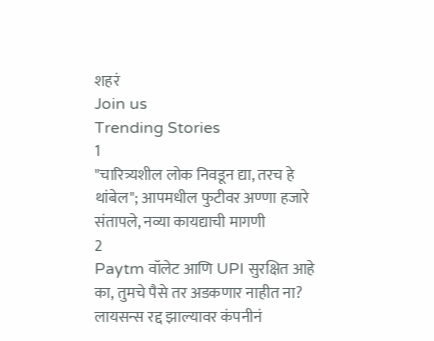शहरं
Join us
Trending Stories
1
"चारित्र्यशील लोक निवडून द्या, तरच हे थांबेल"; आपमधील फुटीवर अण्णा हजारे संतापले, नव्या कायद्याची मागणी
2
Paytm वॉलेट आणि UPI सुरक्षित आहे का, तुमचे पैसे तर अडकणार नाहीत ना? लायसन्स रद्द झाल्यावर कंपनीनं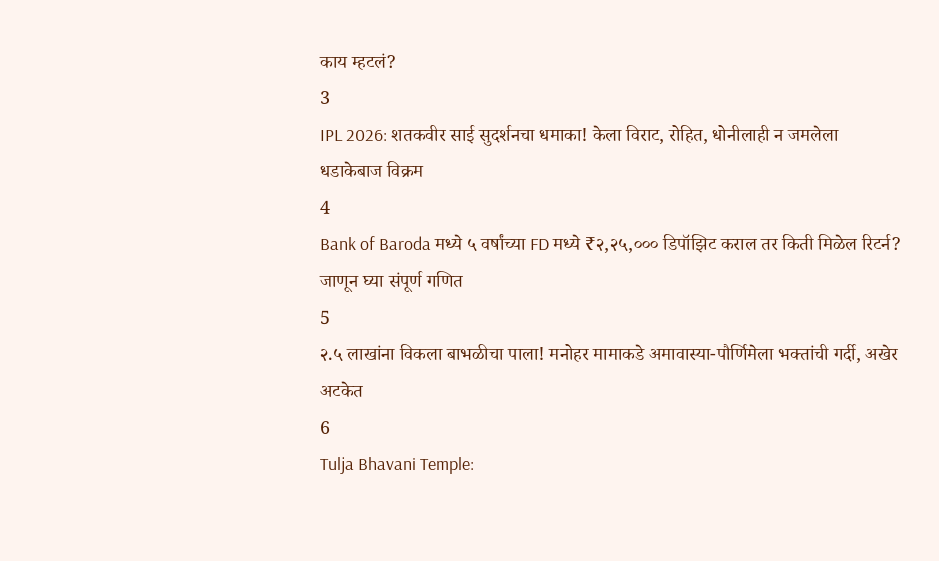काय म्हटलं?
3
IPL 2026: शतकवीर साई सुदर्शनचा धमाका! केला विराट, रोहित, धोनीलाही न जमलेला धडाकेबाज विक्रम
4
Bank of Baroda मध्ये ५ वर्षांच्या FD मध्ये ₹२,२५,००० डिपॉझिट कराल तर किती मिळेल रिटर्न? जाणून घ्या संपूर्ण गणित
5
२.५ लाखांना विकला बाभळीचा पाला! मनोहर मामाकडे अमावास्या-पौर्णिमेला भक्तांची गर्दी, अखेर अटकेत
6
Tulja Bhavani Temple: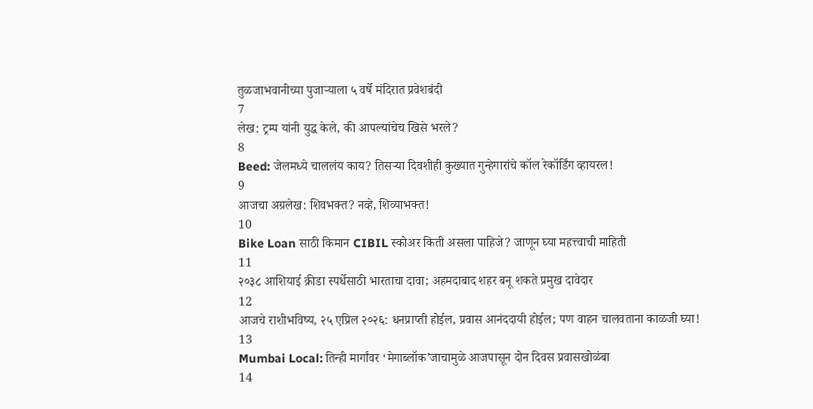तुळजाभवानीच्या पुजाऱ्याला ५ वर्षे मंदिरात प्रवेशबंदी
7
लेख: ट्रम्प यांनी युद्ध केले, की आपल्यांचेच खिसे भरले?
8
Beed: जेलमध्ये चाललंय काय? तिसऱ्या दिवशीही कुख्यात गुन्हेगारांचे कॉल रेकॉर्डिंग व्हायरल!
9
आजचा अग्रलेख: शिवभक्त? नव्हे, शिव्याभक्त!
10
Bike Loan साठी किमान CIBIL स्कोअर किती असला पाहिजे? जाणून घ्या महत्त्वाची माहिती
11
२०३८ आशियाई क्रीडा स्पर्धेसाठी भारताचा दावा; अहमदाबाद शहर बनू शकते प्रमुख दावेदार
12
आजचे राशीभविष्य, २५ एप्रिल २०२६: धनप्राप्ती होईल, प्रवास आनंददायी होईल; पण वाहन चालवताना काळजी घ्या!
13
Mumbai Local: तिन्ही मार्गांवर ‘मेगाब्लॉक’जाचामुळे आजपासून दोन दिवस प्रवासखोळंबा
14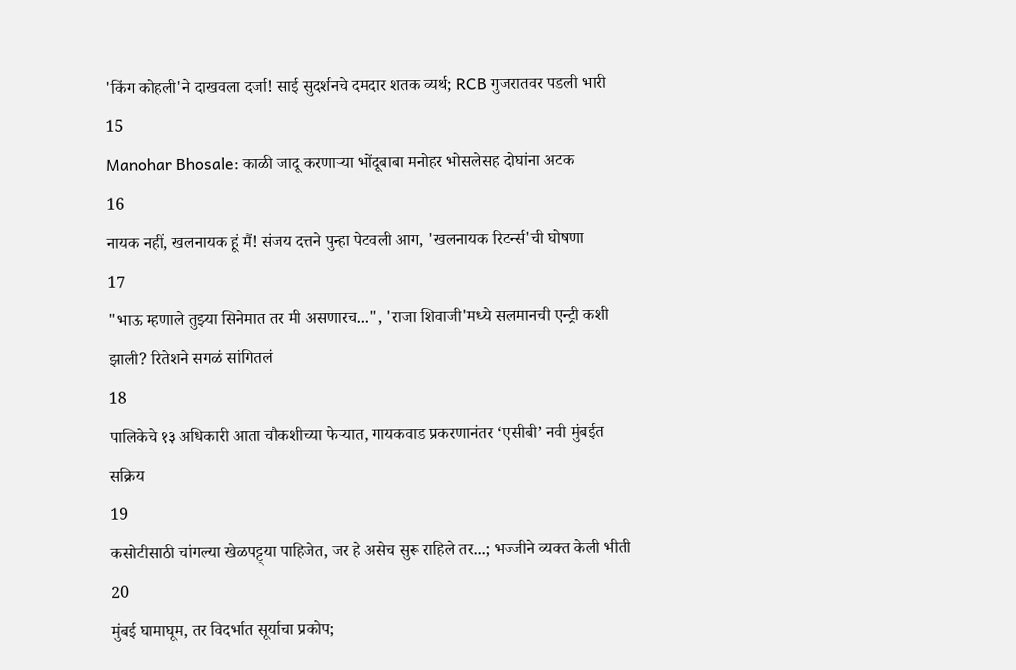'किंग कोहली'ने दाखवला दर्जा! साई सुदर्शनचे दमदार शतक व्यर्थ; RCB गुजरातवर पडली भारी
15
Manohar Bhosale: काळी जादू करणाऱ्या भोंदूबाबा मनोहर भोसलेसह दोघांना अटक
16
नायक नहीं, खलनायक हूं मैं! संजय दत्तने पुन्हा पेटवली आग, 'खलनायक रिटर्न्स'ची घोषणा
17
"भाऊ म्हणाले तुझ्या सिनेमात तर मी असणारच...", 'राजा शिवाजी'मध्ये सलमानची एन्ट्री कशी झाली? रितेशने सगळं सांगितलं
18
पालिकेचे १३ अधिकारी आता चौकशीच्या फेऱ्यात, गायकवाड प्रकरणानंतर ‘एसीबी’ नवी मुंबईत सक्रिय
19
कसोटीसाठी चांगल्या खेळपट्ट्या पाहिजेत, जर हे असेच सुरू राहिले तर...; भज्जीने व्यक्त केली भीती
20
मुंबई घामाघूम, तर विदर्भात सूर्याचा प्रकोप;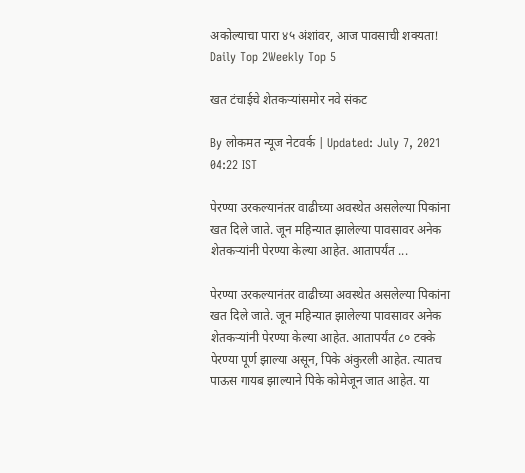अकोल्याचा पारा ४५ अंशांवर, आज पावसाची शक्यता!
Daily Top 2Weekly Top 5

खत टंचाईचे शेतकऱ्यांसमोर नवे संकट

By लोकमत न्यूज नेटवर्क | Updated: July 7, 2021 04:22 IST

पेरण्या उरकल्यानंतर वाढीच्या अवस्थेत असलेल्या पिकांना खत दिले जाते. जून महिन्यात झालेल्या पावसावर अनेक शेतकऱ्यांनी पेरण्या केल्या आहेत. आतापर्यंत ...

पेरण्या उरकल्यानंतर वाढीच्या अवस्थेत असलेल्या पिकांना खत दिले जाते. जून महिन्यात झालेल्या पावसावर अनेक शेतकऱ्यांनी पेरण्या केल्या आहेत. आतापर्यंत ८० टक्के पेरण्या पूर्ण झाल्या असून, पिके अंकुरली आहेत. त्यातच पाऊस गायब झाल्याने पिके कोमेजून जात आहेत. या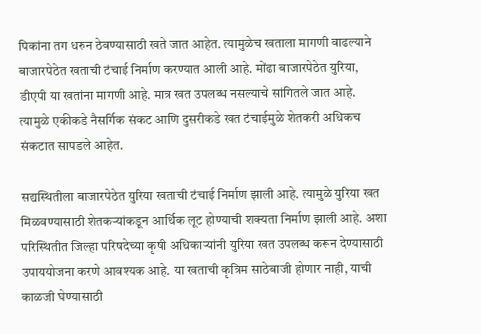पिकांना तग धरुन ठेवण्यासाठी खते जात आहेत. त्यामुळेच खताला मागणी वाढल्याने बाजारपेठेत खताची टंचाई निर्माण करण्यात आली आहे. मोंढा बाजारपेठेत युरिया, डीएपी या खतांना मागणी आहे. मात्र खत उपलब्ध नसल्याचे सांगितले जात आहे. त्यामुळे एकीकडे नैसर्गिक संकट आणि दुसरीकडे खत टंचाईमुळे शेतकरी अधिकच संकटात सापडले आहेत.

सद्यस्थितीला बाजारपेठेत युरिया खताची टंचाई निर्माण झाली आहे. त्यामुळे युरिया खत मिळवण्यासाठी शेतकऱ्यांकडून आर्थिक लूट होण्याची शक्यता निर्माण झाली आहे. अशा परिस्थितीत जिल्हा परिषदेच्या कृषी अधिकाऱ्यांनी युरिया खत उपलब्ध करून देण्यासाठी उपाययोजना करणे आवश्यक आहे. या खताची कृत्रिम साठेबाजी होणार नाही, याची काळजी घेण्यासाठी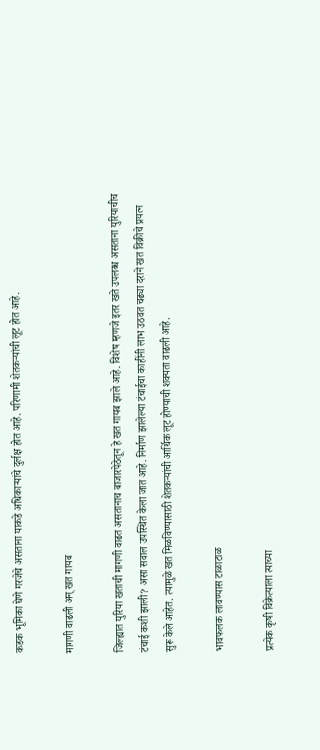कडक भूमिका घेणे गरजेचे असताना याकडे अधिकाऱ्यांचे दुर्लक्ष होत आहे. परिणामी शेतकऱ्यांची लूट होत आहे.

मागणी वाढली अन्‌ खत गायब

जिल्ह्यात युरिया खताची मागणी वाढत असतानाच बाजारपेठेतून हे खत गायब झाले आहे. विशेष म्हणजे इतर खते उपलब्ध असताना युरियाचीच टंचाई कशी झाली? असा सवाल उपस्थित केला जात आहे. निर्माण झालेल्या टंचाईचा काहींनी लाभ उठवत चढ्या दराने खत विक्रीचे प्रयत्न सुरू केले आहेत. त्यामुळे खत मिळविण्यासाठी शेतकऱ्यांची आर्थिक लूट होण्याची शक्यता वाढली आहे.

भावफलक लावण्यास टाळाटाळ

प्रत्येक कृषी विक्रेत्याला त्याच्या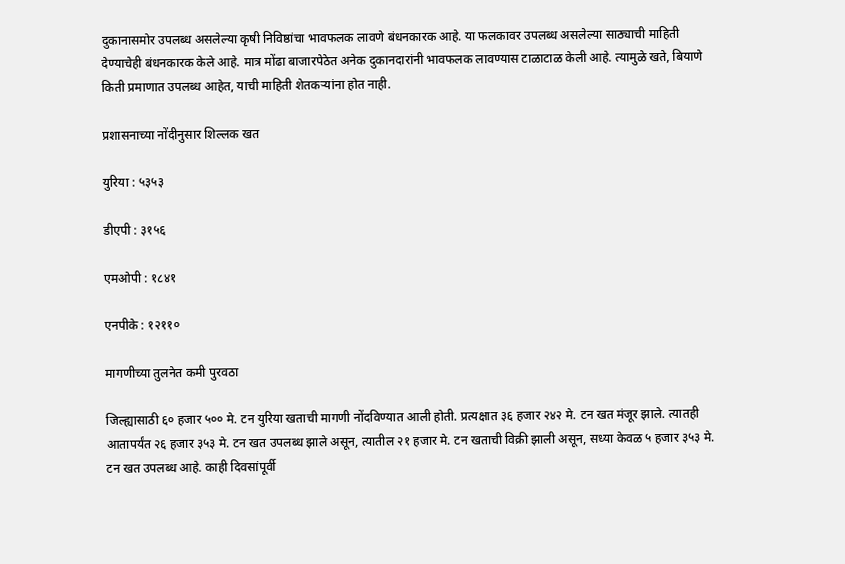दुकानासमोर उपलब्ध असलेल्या कृषी निविष्ठांचा भावफलक लावणे बंधनकारक आहे. या फलकावर उपलब्ध असलेल्या साठ्याची माहिती देण्याचेही बंधनकारक केले आहे. मात्र मोंढा बाजारपेठेत अनेक दुकानदारांनी भावफलक लावण्यास टाळाटाळ केली आहे. त्यामुळे खते, बियाणे किती प्रमाणात उपलब्ध आहेत, याची माहिती शेतकऱ्यांना होत नाही.

प्रशासनाच्या नोंदीनुसार शिल्लक खत

युरिया : ५३५३

डीएपी : ३१५६

एमओपी : १८४१

एनपीके : १२११०

मागणीच्या तुलनेत कमी पुरवठा

जिल्ह्यासाठी ६० हजार ५०० मे. टन युरिया खताची मागणी नोंदविण्यात आली होती. प्रत्यक्षात ३६ हजार २४२ मे. टन खत मंजूर झाले. त्यातही आतापर्यंत २६ हजार ३५३ मे. टन खत उपलब्ध झाले असून, त्यातील २१ हजार मे. टन खताची विक्री झाली असून, सध्या केवळ ५ हजार ३५३ मे. टन खत उपलब्ध आहे. काही दिवसांपूर्वी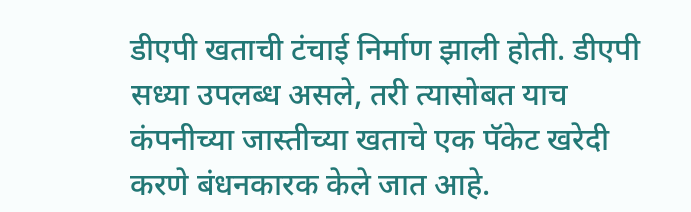डीएपी खताची टंचाई निर्माण झाली होती. डीएपी सध्या उपलब्ध असले, तरी त्यासोबत याच कंपनीच्या जास्तीच्या खताचे एक पॅकेट खरेदी करणे बंधनकारक केले जात आहे.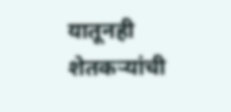यातूनही शेतकऱ्यांची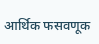आर्थिक फसवणूक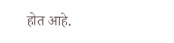होत आहे.